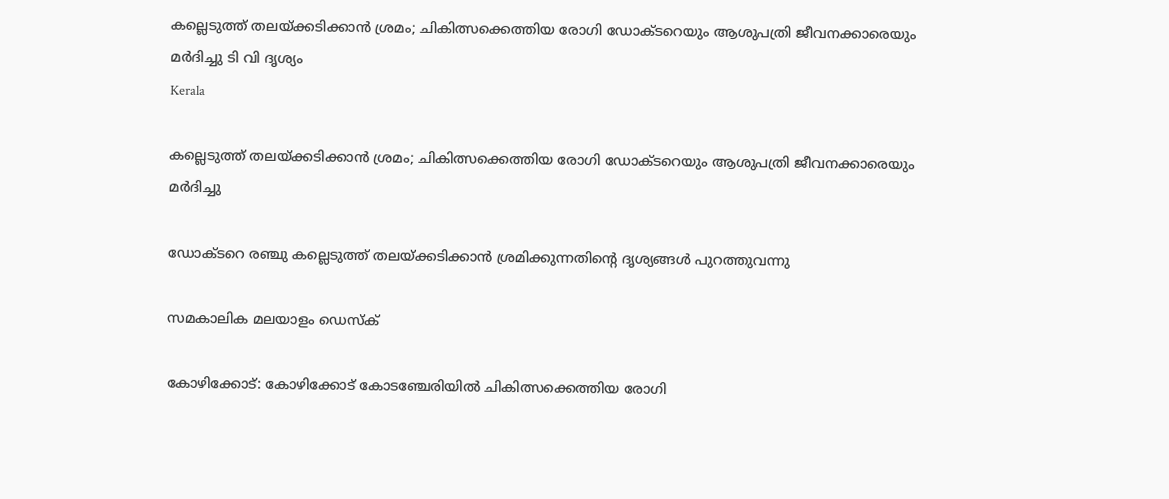കല്ലെടുത്ത് തലയ്ക്കടിക്കാന്‍ ശ്രമം; ചികിത്സക്കെത്തിയ രോഗി ഡോക്ടറെയും ആശുപത്രി ജീവനക്കാരെയും മര്‍ദിച്ചു ടി വി ദൃശ്യം
Kerala

കല്ലെടുത്ത് തലയ്ക്കടിക്കാന്‍ ശ്രമം; ചികിത്സക്കെത്തിയ രോഗി ഡോക്ടറെയും ആശുപത്രി ജീവനക്കാരെയും മര്‍ദിച്ചു

ഡോക്ടറെ രഞ്ചു കല്ലെടുത്ത് തലയ്ക്കടിക്കാന്‍ ശ്രമിക്കുന്നതിന്റെ ദൃശ്യങ്ങള്‍ പുറത്തുവന്നു

സമകാലിക മലയാളം ഡെസ്ക്

കോഴിക്കോട്: കോഴിക്കോട് കോടഞ്ചേരിയില്‍ ചികിത്സക്കെത്തിയ രോഗി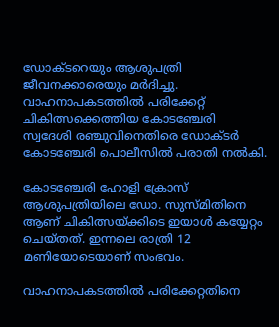ഡോക്ടറെയും ആശുപത്രി ജീവനക്കാരെയും മര്‍ദിച്ചു. വാഹനാപകടത്തില്‍ പരിക്കേറ്റ് ചികിത്സക്കെത്തിയ കോടഞ്ചേരി സ്വദേശി രഞ്ചുവിനെതിരെ ഡോക്ടര്‍ കോടഞ്ചേരി പൊലീസില്‍ പരാതി നല്‍കി.

കോടഞ്ചേരി ഹോളി ക്രോസ് ആശുപത്രിയിലെ ഡോ. സുസ്മിതിനെ ആണ് ചികിത്സയ്ക്കിടെ ഇയാള്‍ കയ്യേറ്റം ചെയ്തത്. ഇന്നലെ രാത്രി 12 മണിയോടെയാണ് സംഭവം.

വാഹനാപകടത്തില്‍ പരിക്കേറ്റതിനെ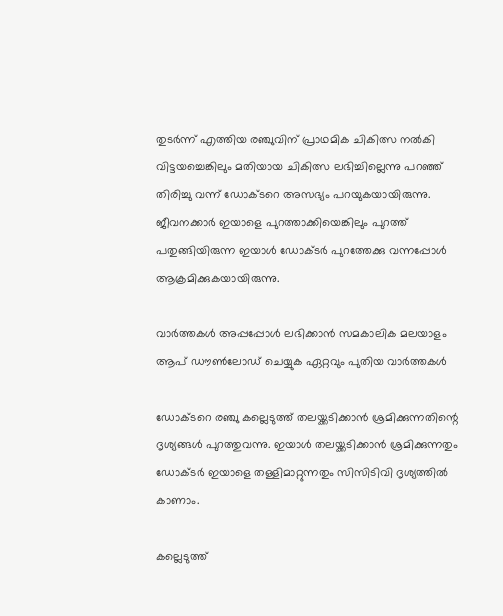തുടര്‍ന്ന് എത്തിയ രഞ്ചുവിന് പ്രാഥമിക ചികിത്സ നല്‍കി വിട്ടയച്ചെങ്കിലും മതിയായ ചികിത്സ ലഭിച്ചില്ലെന്നു പറഞ്ഞ് തിരിച്ചു വന്ന് ഡോക്ടറെ അസഭ്യം പറയുകയായിരുന്നു. ജീവനക്കാര്‍ ഇയാളെ പുറത്താക്കിയെങ്കിലും പുറത്ത് പതുങ്ങിയിരുന്ന ഇയാള്‍ ഡോക്ടര്‍ പുറത്തേക്കു വന്നപ്പോള്‍ ആക്രമിക്കുകയായിരുന്നു.

വാര്‍ത്തകള്‍ അപ്പപ്പോള്‍ ലഭിക്കാന്‍ സമകാലിക മലയാളം ആപ് ഡൗണ്‍ലോഡ് ചെയ്യുക ഏറ്റവും പുതിയ വാര്‍ത്തകള്‍

ഡോക്ടറെ രഞ്ചു കല്ലെടുത്ത് തലയ്ക്കടിക്കാന്‍ ശ്രമിക്കുന്നതിന്റെ ദൃശ്യങ്ങള്‍ പുറത്തുവന്നു. ഇയാള്‍ തലയ്ക്കടിക്കാന്‍ ശ്രമിക്കുന്നതും ഡോക്ടര്‍ ഇയാളെ തള്ളിമാറ്റുന്നതും സിസിടിവി ദൃശ്യത്തില്‍ കാണാം.

കല്ലെടുത്ത്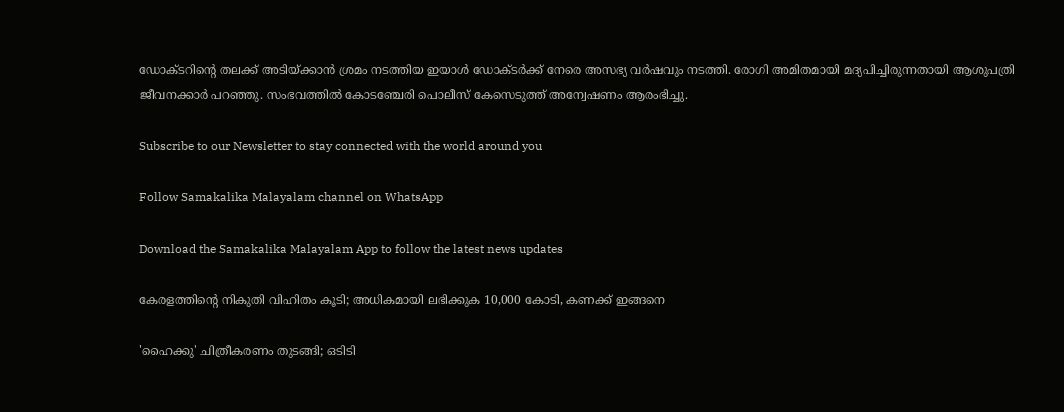ഡോക്ടറിന്റെ തലക്ക് അടിയ്ക്കാന്‍ ശ്രമം നടത്തിയ ഇയാള്‍ ഡോക്ടര്‍ക്ക് നേരെ അസഭ്യ വര്‍ഷവും നടത്തി. രോഗി അമിതമായി മദ്യപിച്ചിരുന്നതായി ആശുപത്രി ജീവനക്കാര്‍ പറഞ്ഞു. സംഭവത്തില്‍ കോടഞ്ചേരി പൊലീസ് കേസെടുത്ത് അന്വേഷണം ആരംഭിച്ചു.

Subscribe to our Newsletter to stay connected with the world around you

Follow Samakalika Malayalam channel on WhatsApp

Download the Samakalika Malayalam App to follow the latest news updates

കേരളത്തിന്റെ നികുതി വിഹിതം കൂടി; അധികമായി ലഭിക്കുക 10,000 കോടി, കണക്ക് ഇങ്ങനെ

'ഹൈക്കു' ചിത്രീകരണം തുടങ്ങി; ഒടിടി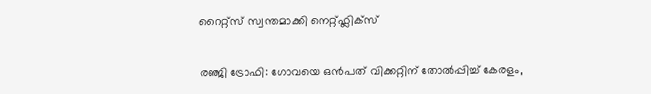റൈറ്റ്സ് സ്വന്തമാക്കി നെറ്റ്ഫ്ലിക്സ്

രഞ്ജി ട്രോഫി: ഗോവയെ ഒൻപത് വിക്കറ്റിന് തോൽപ്പിച്ച് കേരളം,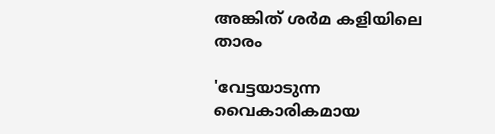അങ്കിത് ശർമ കളിയിലെ താരം

'വേട്ടയാടുന്ന വൈകാരികമായ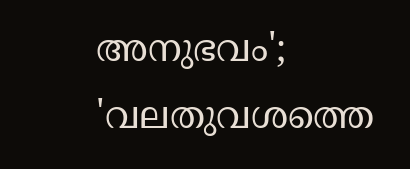അനുഭവം'; 'വലതുവശത്തെ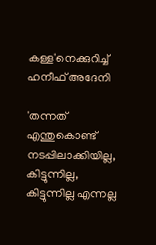കള്ള'നെക്കുറിച്ച് ഹനീഫ് അദേനി

'തന്നത് എന്തുകൊണ്ട് നടപ്പിലാക്കിയില്ല, കിട്ടുന്നില്ല, കിട്ടുന്നില്ല എന്നല്ല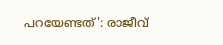പറയേണ്ടത്': രാജീവ്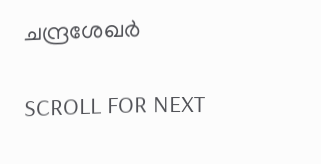ചന്ദ്രശേഖര്‍

SCROLL FOR NEXT